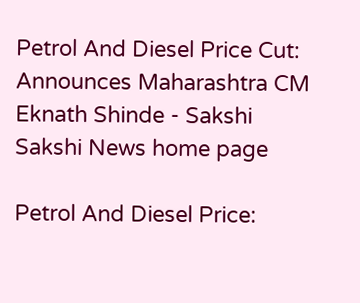Petrol And Diesel Price Cut: Announces Maharashtra CM Eknath Shinde - Sakshi
Sakshi News home page

Petrol And Diesel Price: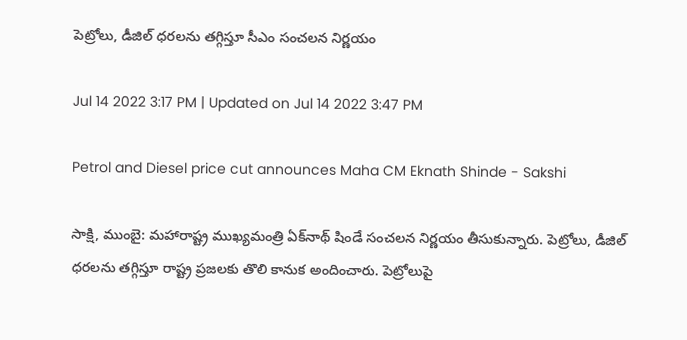పెట్రోలు, డీజిల్ ధరలను తగ్గిస్తూ సీఎం సంచలన నిర్ణయం

Jul 14 2022 3:17 PM | Updated on Jul 14 2022 3:47 PM

Petrol and Diesel price cut announces Maha CM Eknath Shinde - Sakshi

సాక్షి, ముంబై: మహారాష్ట్ర ముఖ్యమంత్రి ఏక్‌నాథ్ షిండే సంచలన నిర్ణయం తీసుకున్నారు. పెట్రోలు, డీజిల్ ధరలను తగ్గిస్తూ రాష్ట్ర ప్రజలకు తొలి కానుక అందించారు. పెట్రోలుపై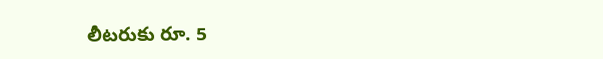లీటరుకు రూ. 5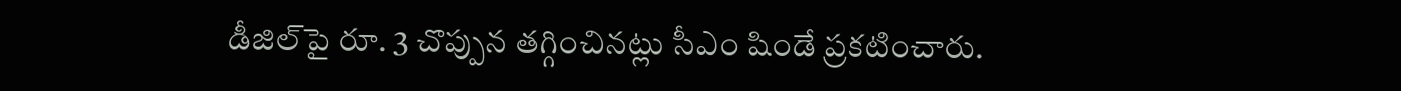డీజిల్‌పై రూ. 3 చొప్పున తగ్గించినట్లు సీఎం షిండే ప్రకటించారు.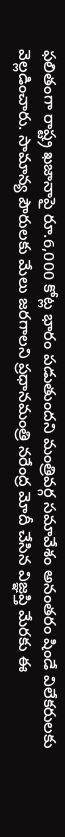ఫలితంగా రాష్ట్ర ఖజానాపై రూ.6,000 కోట్ల భారం పడుతుందని మంత్రివర్గ సమావేశం అనంతరం షిండే విలేకరులకు వెల్లడించారు. సామాన్య పౌరులకు మేలు జరగాలని ప్రధానమంత్రి నరేంద్ర మోదీ చేసిన విజ్ఞప్తి మేరకు ఈ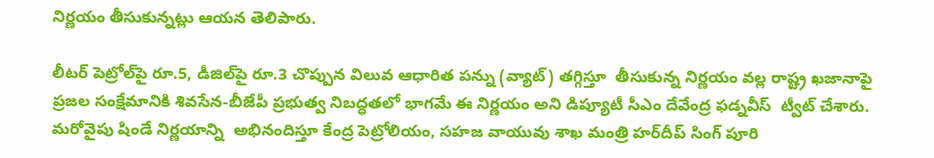నిర్ణయం తీసుకున్నట్లు ఆయన తెలిపారు.

లీటర్ పెట్రోల్‌పై రూ.5, డీజిల్‌పై రూ.3 చొప్పున విలువ ఆధారిత పన్ను (వ్యాట్) తగ్గిస్తూ  తీసుకున్న నిర్ణయం వల్ల రాష్ట్ర ఖజానాపై ప్రజల సంక్షేమానికి శివసేన-బీజేపీ ప్రభుత్వ నిబద్ధతలో భాగమే ఈ నిర్ణయం అని డిప్యూటీ సీఎం దేవేంద్ర ఫడ్నవీస్  ట్వీట్‌ చేశారు. మరోవైపు షిండే నిర్ణయాన్ని  అభినందిస్తూ కేంద్ర పెట్రోలియం, సహజ వాయువు శాఖ మంత్రి హర్‌దీప్ సింగ్ పూరి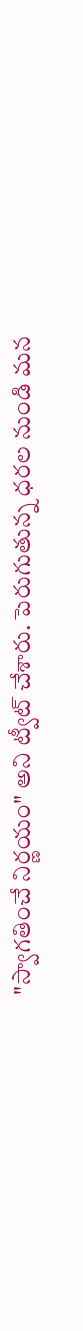"స్వాగతించే నిర్ణయం" అని ట్వీట్‌ చేశారు. పెరుగుతున్న ధరల నుండి మన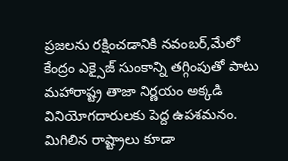ప్రజలను రక్షించడానికి నవంబర్,మేలో కేంద్రం ఎక్సైజ్ సుంకాన్ని తగ్గింపుతో పాటు మహారాష్ట్ర తాజా నిర్ణయం అక్కడి  వినియోగదారులకు పెద్ద ఉపశమనం. మిగిలిన రాష్ట్రాలు కూడా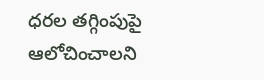ధరల తగ్గింపుపై ఆలోచించాలని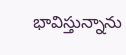భావిస్తున్నాను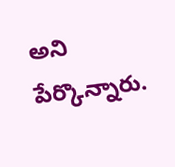అని పేర్కొన్నారు.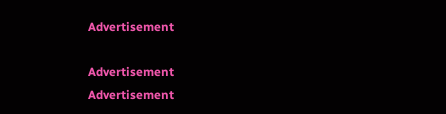Advertisement

Advertisement
Advertisement